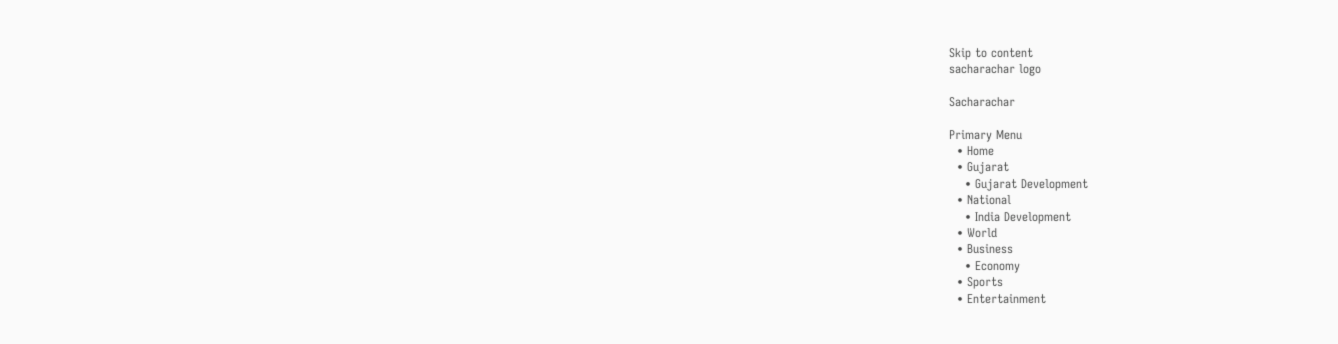Skip to content
sacharachar logo

Sacharachar

Primary Menu
  • Home
  • Gujarat
    • Gujarat Development
  • National
    • India Development
  • World
  • Business
    • Economy
  • Sports
  • Entertainment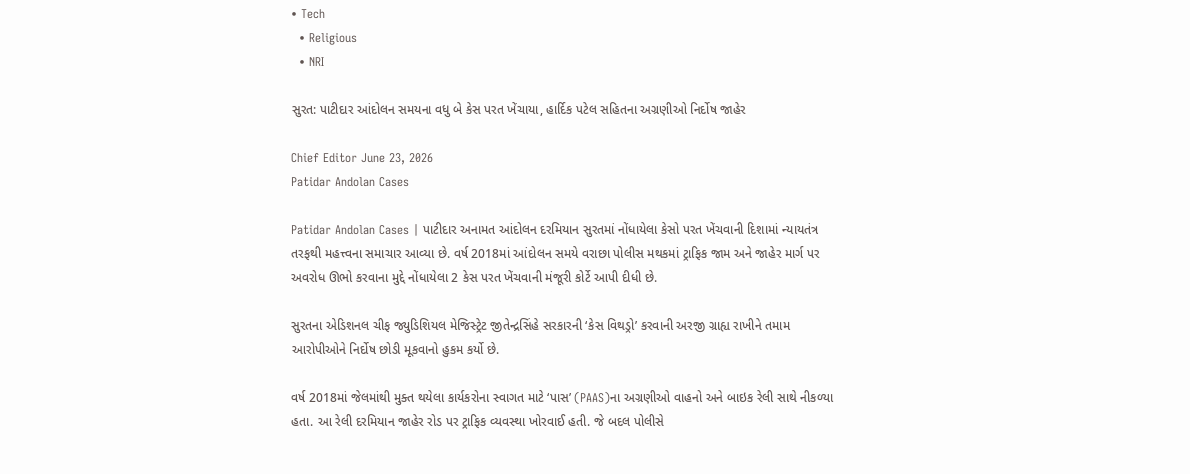• Tech
  • Religious
  • NRI

સુરત: પાટીદાર આંદોલન સમયના વધુ બે કેસ પરત ખેંચાયા, હાર્દિક પટેલ સહિતના અગ્રણીઓ નિર્દોષ જાહેર

Chief Editor June 23, 2026
Patidar Andolan Cases

Patidar Andolan Cases | પાટીદાર અનામત આંદોલન દરમિયાન સુરતમાં નોંધાયેલા કેસો પરત ખેંચવાની દિશામાં ન્યાયતંત્ર તરફથી મહત્ત્વના સમાચાર આવ્યા છે. વર્ષ 2018માં આંદોલન સમયે વરાછા પોલીસ મથકમાં ટ્રાફિક જામ અને જાહેર માર્ગ પર અવરોધ ઊભો કરવાના મુદ્દે નોંધાયેલા 2 કેસ પરત ખેંચવાની મંજૂરી કોર્ટે આપી દીધી છે.

સુરતના એડિશનલ ચીફ જ્યુડિશિયલ મેજિસ્ટ્રેટ જીતેન્દ્રસિંહે સરકારની ‘કેસ વિથડ્રો’ કરવાની અરજી ગ્રાહ્ય રાખીને તમામ આરોપીઓને નિર્દોષ છોડી મૂકવાનો હુકમ કર્યો છે.

વર્ષ 2018માં જેલમાંથી મુક્ત થયેલા કાર્યકરોના સ્વાગત માટે ‘પાસ’ (PAAS)ના અગ્રણીઓ વાહનો અને બાઇક રેલી સાથે નીકળ્યા હતા. આ રેલી દરમિયાન જાહેર રોડ પર ટ્રાફિક વ્યવસ્થા ખોરવાઈ હતી. જે બદલ પોલીસે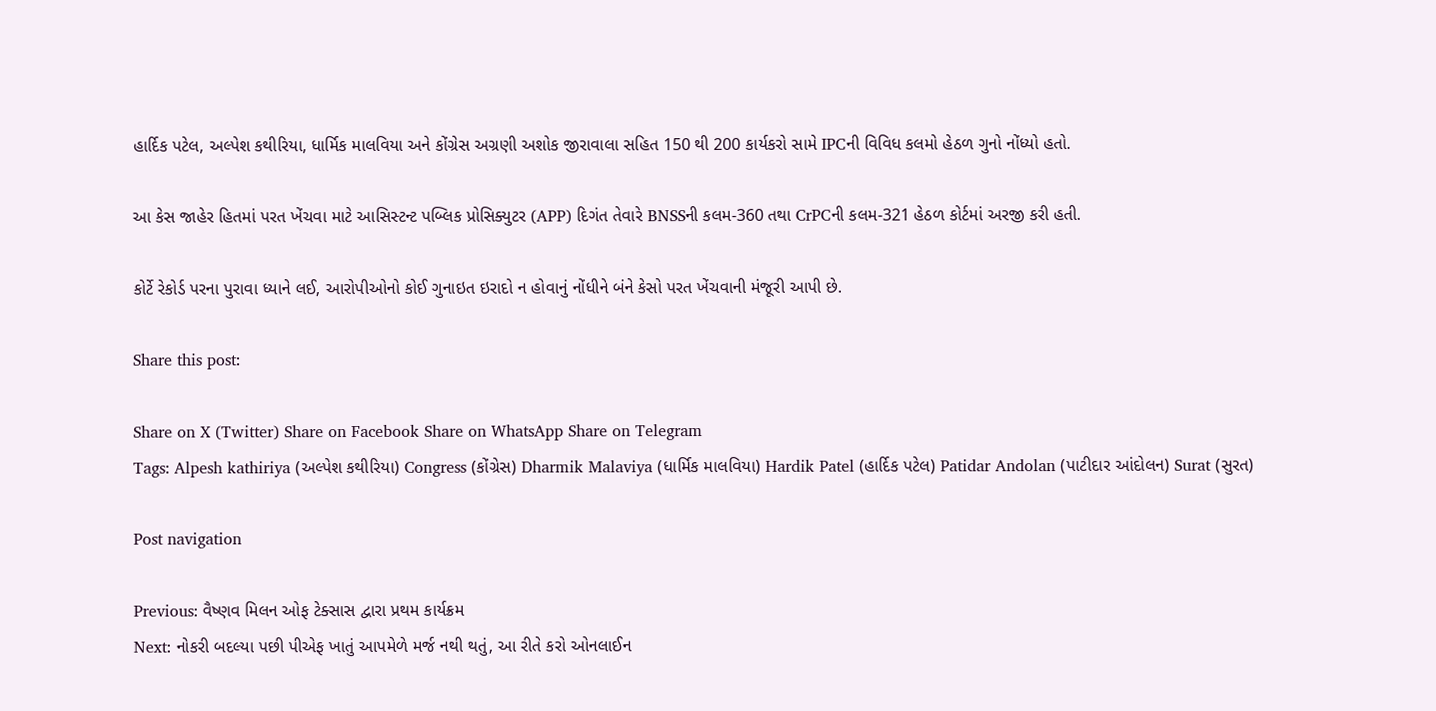હાર્દિક પટેલ, અલ્પેશ કથીરિયા, ધાર્મિક માલવિયા અને કોંગ્રેસ અગ્રણી અશોક જીરાવાલા સહિત 150 થી 200 કાર્યકરો સામે IPCની વિવિધ કલમો હેઠળ ગુનો નોંધ્યો હતો.

આ કેસ જાહેર હિતમાં પરત ખેંચવા માટે આસિસ્ટન્ટ પબ્લિક પ્રોસિક્યુટર (APP) દિગંત તેવારે BNSSની કલમ-360 તથા CrPCની કલમ-321 હેઠળ કોર્ટમાં અરજી કરી હતી.

કોર્ટે રેકોર્ડ પરના પુરાવા ધ્યાને લઈ, આરોપીઓનો કોઈ ગુનાઇત ઇરાદો ન હોવાનું નોંધીને બંને કેસો પરત ખેંચવાની મંજૂરી આપી છે.

Share this post:

Share on X (Twitter) Share on Facebook Share on WhatsApp Share on Telegram
Tags: Alpesh kathiriya (અલ્પેશ કથીરિયા) Congress (કોંગ્રેસ) Dharmik Malaviya (ધાર્મિક માલવિયા) Hardik Patel (હાર્દિક પટેલ) Patidar Andolan (પાટીદાર આંદોલન) Surat (સુરત)

Post navigation

Previous: વૈષ્ણવ મિલન ઓફ ટેક્સાસ દ્વારા પ્રથમ કાર્યક્રમ
Next: નોકરી બદલ્યા પછી પીએફ ખાતું આપમેળે મર્જ નથી થતું, આ રીતે કરો ઓનલાઈન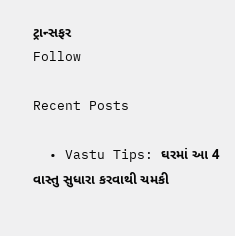ટ્રાન્સફર
Follow

Recent Posts

  • Vastu Tips: ઘરમાં આ 4 વાસ્તુ સુધારા કરવાથી ચમકી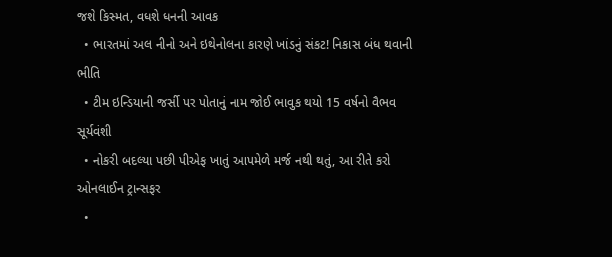જશે કિસ્મત, વધશે ધનની આવક
  • ભારતમાં અલ નીનો અને ઇથેનોલના કારણે ખાંડનું સંકટ! નિકાસ બંધ થવાની ભીતિ
  • ટીમ ઇન્ડિયાની જર્સી પર પોતાનું નામ જોઈ ભાવુક થયો 15 વર્ષનો વૈભવ સૂર્યવંશી
  • નોકરી બદલ્યા પછી પીએફ ખાતું આપમેળે મર્જ નથી થતું, આ રીતે કરો ઓનલાઈન ટ્રાન્સફર
  •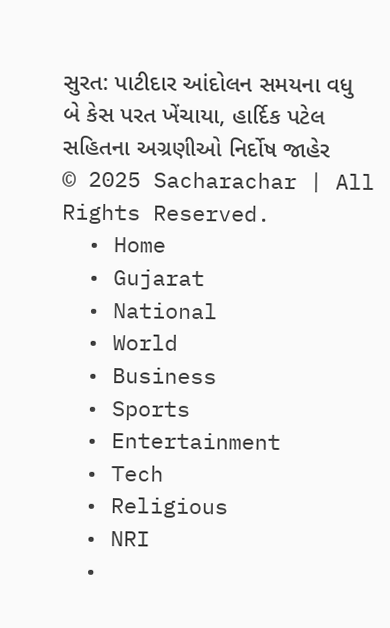સુરત: પાટીદાર આંદોલન સમયના વધુ બે કેસ પરત ખેંચાયા, હાર્દિક પટેલ સહિતના અગ્રણીઓ નિર્દોષ જાહેર
© 2025 Sacharachar | All Rights Reserved.
  • Home
  • Gujarat
  • National
  • World
  • Business
  • Sports
  • Entertainment
  • Tech
  • Religious
  • NRI
  •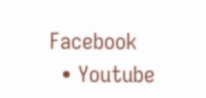Facebook
  • Youtube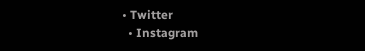• Twitter
  • Instagram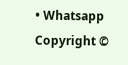• Whatsapp
Copyright ©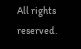All rights reserved.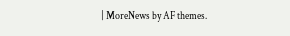| MoreNews by AF themes.